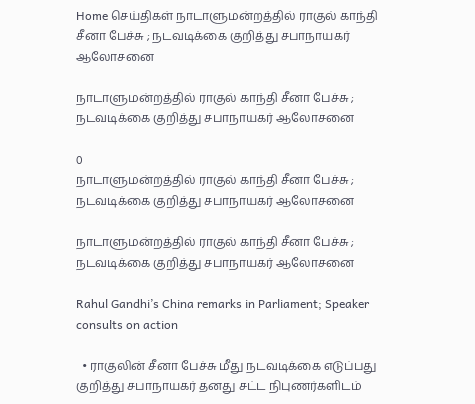Home செய்திகள் நாடாளுமன்றத்தில் ராகுல் காந்தி சீனா பேச்சு ; நடவடிக்கை குறித்து சபாநாயகர் ஆலோசனை

நாடாளுமன்றத்தில் ராகுல் காந்தி சீனா பேச்சு ; நடவடிக்கை குறித்து சபாநாயகர் ஆலோசனை

0
நாடாளுமன்றத்தில் ராகுல் காந்தி சீனா பேச்சு ; நடவடிக்கை குறித்து சபாநாயகர் ஆலோசனை

நாடாளுமன்றத்தில் ராகுல் காந்தி சீனா பேச்சு ; நடவடிக்கை குறித்து சபாநாயகர் ஆலோசனை

Rahul Gandhi’s China remarks in Parliament; Speaker consults on action

  • ராகுலின் சீனா பேச்சு மீது நடவடிக்கை எடுப்பது குறித்து சபாநாயகர் தனது சட்ட நிபுணர்களிடம்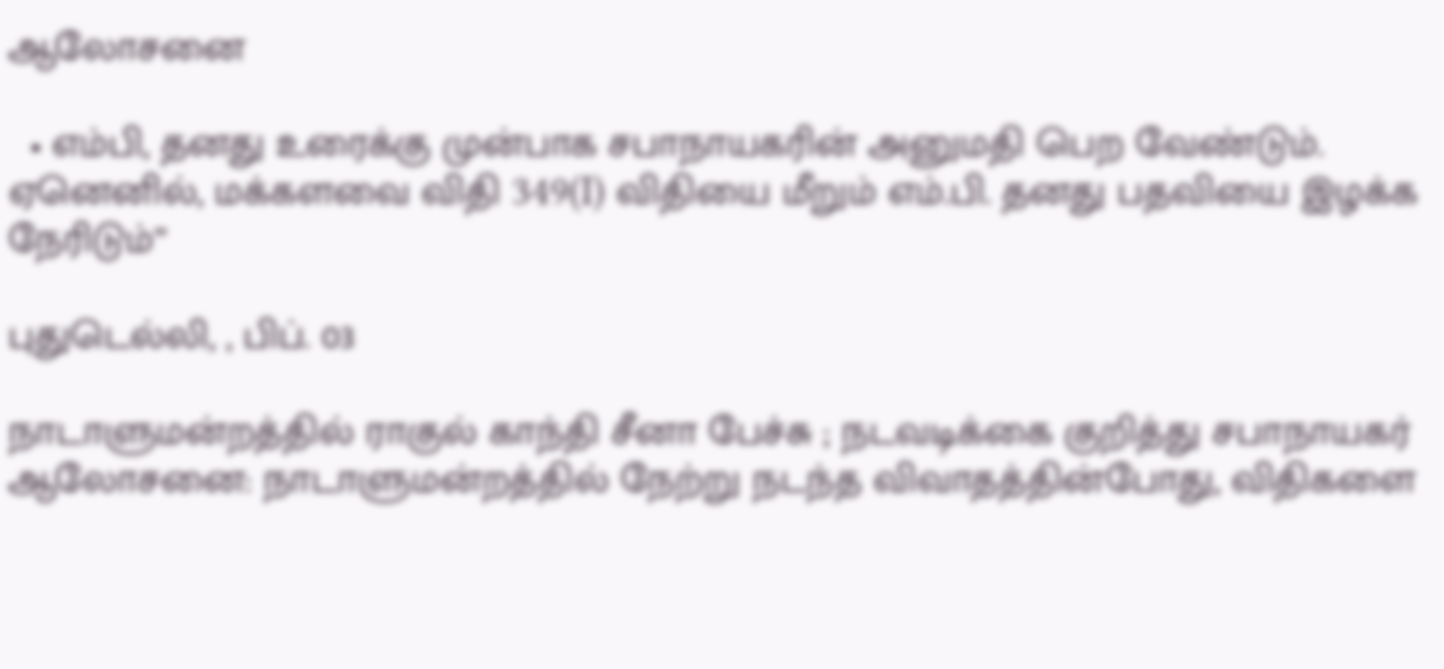ஆலோசனை

  • எம்பி, தனது உரைக்கு முன்பாக சபாநாயகரின் அனுமதி பெற வேண்டும். ஏனெனில், மக்களவை விதி 349(I) விதியை மீறும் எம்.பி. தனது பதவியை இழக்க நேரிடும்”

புதுடெல்லி, , பிப். 03

நாடாளுமன்றத்தில் ராகுல் காந்தி சீனா பேச்சு ; நடவடிக்கை குறித்து சபாநாயகர் ஆலோசனை: நாடாளுமன்றத்தில் நேற்று நடந்த விவாதத்தின்போது, விதிகளை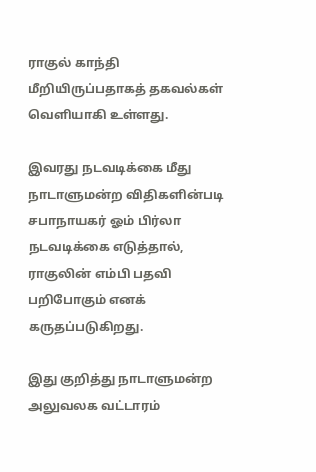ராகுல் காந்தி மீறியிருப்பதாகத் தகவல்கள் வெளியாகி உள்ளது.

இவரது நடவடிக்கை மீது நாடாளுமன்ற விதிகளின்படி சபாநாயகர் ஓம் பிர்லா நடவடிக்கை எடுத்தால், ராகுலின் எம்பி பதவி பறிபோகும் எனக் கருதப்படுகிறது.

இது குறித்து நாடாளுமன்ற அலுவலக வட்டாரம்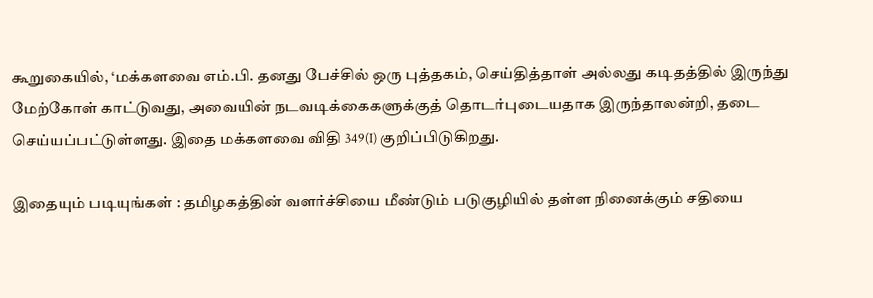கூறுகையில், ‘மக்களவை எம்.பி. தனது பேச்சில் ஒரு புத்தகம், செய்தித்தாள் அல்லது கடிதத்தில் இருந்து மேற்கோள் காட்டுவது, அவையின் நடவடிக்கைகளுக்குத் தொடர்புடையதாக இருந்தாலன்றி, தடை செய்யப்பட்டுள்ளது. இதை மக்களவை விதி 349(I) குறிப்பிடுகிறது.

இதையும் படியுங்கள் : தமிழகத்தின் வளர்ச்சியை மீண்டும் படுகுழியில் தள்ள நினைக்கும் சதியை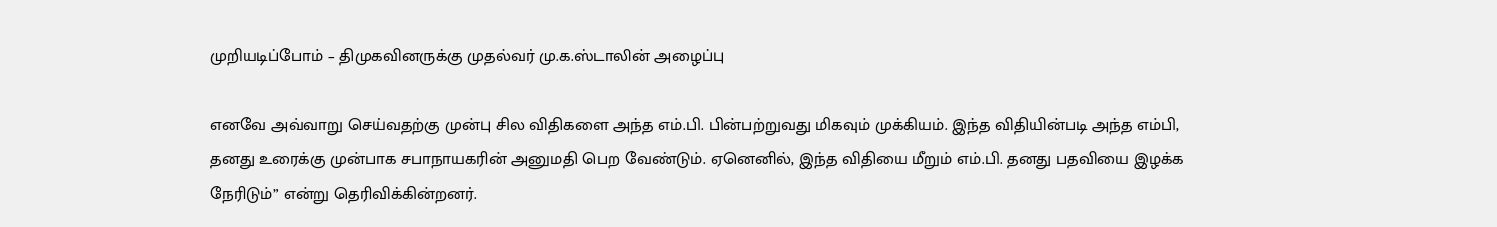முறியடிப்போம் – திமுகவினருக்கு முதல்வர் மு.க.ஸ்டாலின் அழைப்பு

எனவே அவ்வாறு செய்வதற்கு முன்பு சில விதிகளை அந்த எம்.பி. பின்பற்றுவது மிகவும் முக்கியம். இந்த விதியின்படி அந்த எம்பி, தனது உரைக்கு முன்பாக சபாநாயகரின் அனுமதி பெற வேண்டும். ஏனெனில், இந்த விதியை மீறும் எம்.பி. தனது பதவியை இழக்க நேரிடும்” என்று தெரிவிக்கின்றனர்.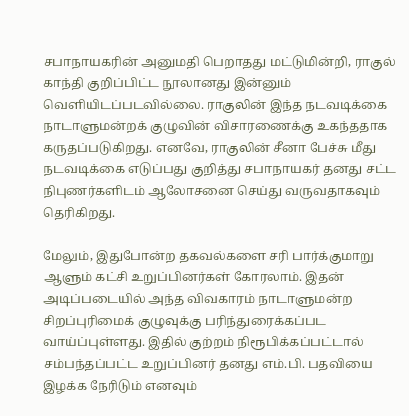சபாநாயகரின் அனுமதி பெறாதது மட்டுமின்றி, ராகுல் காந்தி குறிப்பிட்ட நூலானது இன்னும் வெளியிடப்படவில்லை. ராகுலின் இந்த நடவடிக்கை நாடாளுமன்றக் குழுவின் விசாரணைக்கு உகந்ததாக கருதப்படுகிறது. எனவே, ராகுலின் சீனா பேச்சு மீது நடவடிக்கை எடுப்பது குறித்து சபாநாயகர் தனது சட்ட நிபுணர்களிடம் ஆலோசனை செய்து வருவதாகவும் தெரிகிறது.

மேலும், இதுபோன்ற தகவல்களை சரி பார்க்குமாறு ஆளும் கட்சி உறுப்பினர்கள் கோரலாம். இதன் அடிப்படையில் அந்த விவகாரம் நாடாளுமன்ற சிறப்புரிமைக் குழுவுக்கு பரிந்துரைக்கப்பட வாய்ப்புள்ளது. இதில் குற்றம் நிரூபிக்கப்பட்டால் சம்பந்தப்பட்ட உறுப்பினர் தனது எம்.பி. பதவியை இழக்க நேரிடும் எனவும்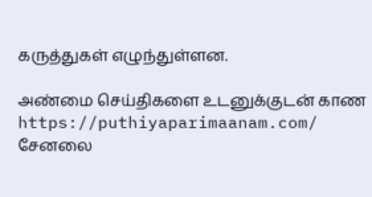கருத்துகள் எழுந்துள்ளன.

அண்மை செய்திகளை உடனுக்குடன் காண https://puthiyaparimaanam.com/ சேனலை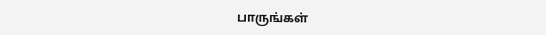பாருங்கள்